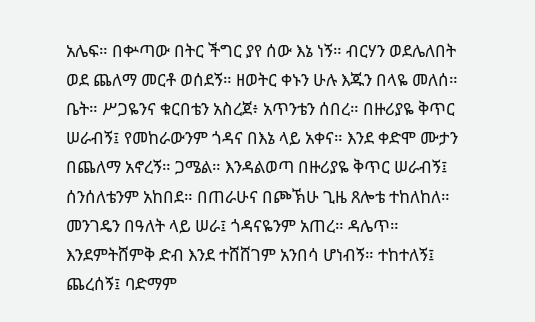አሌፍ። በቍጣው በትር ችግር ያየ ሰው እኔ ነኝ። ብርሃን ወደሌለበት ወደ ጨለማ መርቶ ወሰደኝ። ዘወትር ቀኑን ሁሉ እጁን በላዬ መለሰ። ቤት። ሥጋዬንና ቁርበቴን አስረጀ፥ አጥንቴን ሰበረ። በዙሪያዬ ቅጥር ሠራብኝ፤ የመከራውንም ጎዳና በእኔ ላይ አቀና። እንደ ቀድሞ ሙታን በጨለማ አኖረኝ። ጋሜል። እንዳልወጣ በዙሪያዬ ቅጥር ሠራብኝ፤ ሰንሰለቴንም አከበደ። በጠራሁና በጮኽሁ ጊዜ ጸሎቴ ተከለከለ። መንገዴን በዓለት ላይ ሠራ፤ ጎዳናዬንም አጠረ። ዳሌጥ። እንደምትሸምቅ ድብ እንደ ተሸሸገም አንበሳ ሆነብኝ። ተከተለኝ፤ ጨረሰኝ፤ ባድማም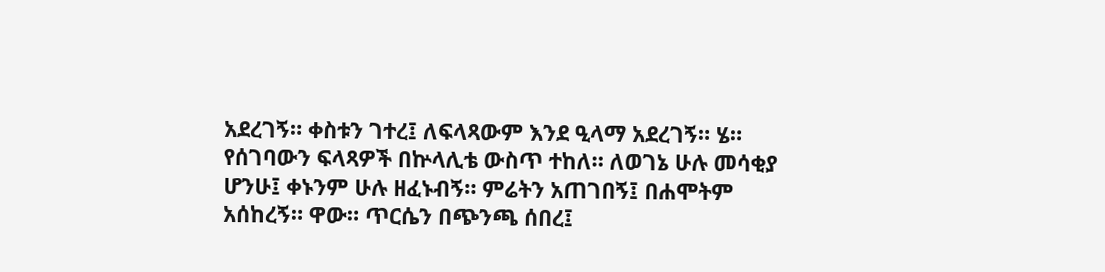አደረገኝ። ቀስቱን ገተረ፤ ለፍላጻውም እንደ ዒላማ አደረገኝ። ሄ። የሰገባውን ፍላጻዎች በኵላሊቴ ውስጥ ተከለ። ለወገኔ ሁሉ መሳቂያ ሆንሁ፤ ቀኑንም ሁሉ ዘፈኑብኝ። ምሬትን አጠገበኝ፤ በሐሞትም አሰከረኝ። ዋው። ጥርሴን በጭንጫ ሰበረ፤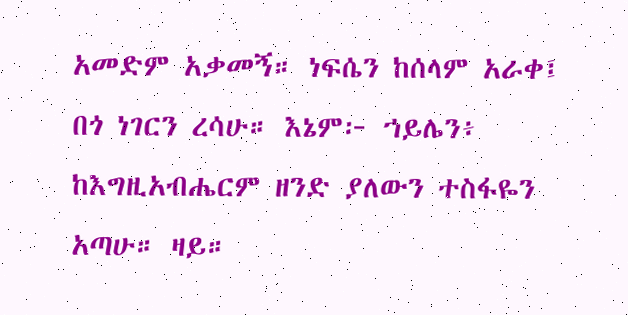አመድም አቃመኝ። ነፍሴን ከሰላም አራቀ፤ በጎ ነገርን ረሳሁ። እኔም፦ ኀይሌን፥ ከእግዚአብሔርም ዘንድ ያለውን ተስፋዬን አጣሁ። ዛይ።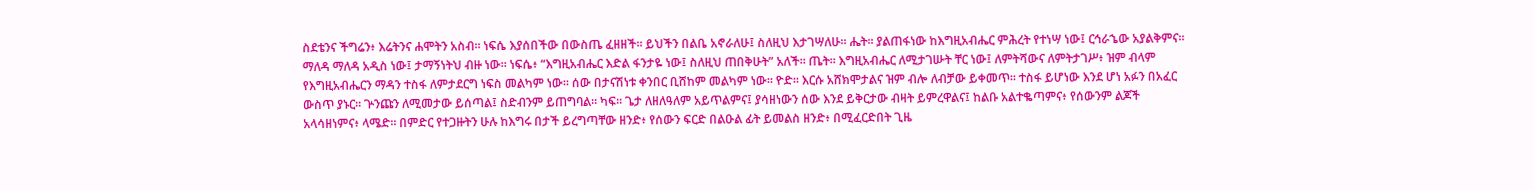ስደቴንና ችግሬን፥ እሬትንና ሐሞትን አስብ። ነፍሴ እያሰበችው በውስጤ ፈዘዘች። ይህችን በልቤ አኖራለሁ፤ ስለዚህ እታገሣለሁ። ሔት። ያልጠፋነው ከእግዚአብሔር ምሕረት የተነሣ ነው፤ ርኅራኄው አያልቅምና። ማለዳ ማለዳ አዲስ ነው፤ ታማኝነትህ ብዙ ነው። ነፍሴ፥ “እግዚአብሔር እድል ፋንታዬ ነው፤ ስለዚህ ጠበቅሁት” አለች። ጤት። እግዚአብሔር ለሚታገሡት ቸር ነው፤ ለምትሻውና ለምትታገሥ፥ ዝም ብላም የእግዚአብሔርን ማዳን ተስፋ ለምታደርግ ነፍስ መልካም ነው። ሰው በታናሽነቱ ቀንበር ቢሸከም መልካም ነው። ዮድ። እርሱ አሸክሞታልና ዝም ብሎ ለብቻው ይቀመጥ። ተስፋ ይሆነው እንደ ሆነ አፉን በአፈር ውስጥ ያኑር። ጕንጩን ለሚመታው ይሰጣል፤ ስድብንም ይጠግባል። ካፍ። ጌታ ለዘለዓለም አይጥልምና፤ ያሳዘነውን ሰው እንደ ይቅርታው ብዛት ይምረዋልና፤ ከልቡ አልተቈጣምና፥ የሰውንም ልጆች አላሳዘነምና፥ ላሜድ። በምድር የተጋዙትን ሁሉ ከእግሩ በታች ይረግጣቸው ዘንድ፥ የሰውን ፍርድ በልዑል ፊት ይመልስ ዘንድ፥ በሚፈርድበት ጊዜ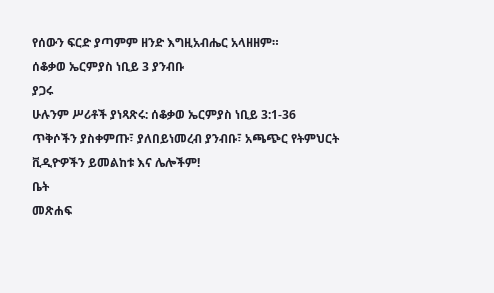የሰውን ፍርድ ያጣምም ዘንድ እግዚአብሔር አላዘዘም።
ሰቆቃወ ኤርምያስ ነቢይ 3 ያንብቡ
ያጋሩ
ሁሉንም ሥሪቶች ያነጻጽሩ: ሰቆቃወ ኤርምያስ ነቢይ 3:1-36
ጥቅሶችን ያስቀምጡ፣ ያለበይነመረብ ያንብቡ፣ አጫጭር የትምህርት ቪዲዮዎችን ይመልከቱ እና ሌሎችም!
ቤት
መጽሐፍ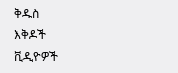ቅዱስ
እቅዶች
ቪዲዮዎች